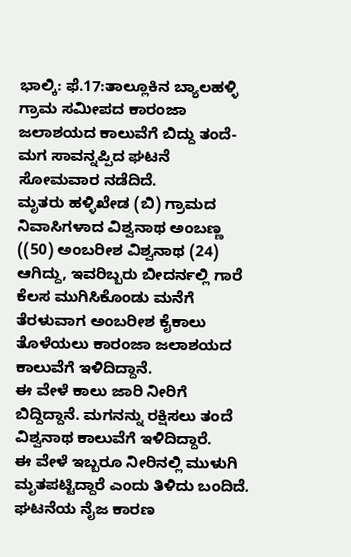ಭಾಲ್ಕಿ: ಫೆ.17:ತಾಲ್ಲೂಕಿನ ಬ್ಯಾಲಹಳ್ಳಿ ಗ್ರಾಮ ಸಮೀಪದ ಕಾರಂಜಾ ಜಲಾಶಯದ ಕಾಲುವೆಗೆ ಬಿದ್ದು ತಂದೆ- ಮಗ ಸಾವನ್ನಪ್ಪಿದ ಘಟನೆ ಸೋಮವಾರ ನಡೆದಿದೆ.
ಮೃತರು ಹಳ್ಳಿಖೇಡ (ಬಿ) ಗ್ರಾಮದ ನಿವಾಸಿಗಳಾದ ವಿಶ್ವನಾಥ ಅಂಬಣ್ಣ ((50) ಅಂಬರೀಶ ವಿಶ್ವನಾಥ (24) ಆಗಿದ್ದು, ಇವರಿಬ್ಬರು ಬೀದರ್ನಲ್ಲಿ ಗಾರೆ ಕೆಲಸ ಮುಗಿಸಿಕೊಂಡು ಮನೆಗೆ ತೆರಳುವಾಗ ಅಂಬರೀಶ ಕೈಕಾಲು ತೊಳೆಯಲು ಕಾರಂಜಾ ಜಲಾಶಯದ ಕಾಲುವೆಗೆ ಇಳಿದಿದ್ದಾನೆ.
ಈ ವೇಳೆ ಕಾಲು ಜಾರಿ ನೀರಿಗೆ ಬಿದ್ದಿದ್ದಾನೆ. ಮಗನನ್ನು ರಕ್ಷಿಸಲು ತಂದೆ ವಿಶ್ವನಾಥ ಕಾಲುವೆಗೆ ಇಳಿದಿದ್ದಾರೆ.
ಈ ವೇಳೆ ಇಬ್ಬರೂ ನೀರಿನಲ್ಲಿ ಮುಳುಗಿ ಮೃತಪಟ್ಟಿದ್ದಾರೆ ಎಂದು ತಿಳಿದು ಬಂದಿದೆ.
ಘಟನೆಯ ನೈಜ ಕಾರಣ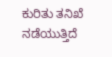ಕುರಿತು ತನಿಖೆ ನಡೆಯುತ್ತಿದೆ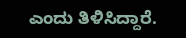ಎಂದು ತಿಳಿಸಿದ್ದಾರೆ.